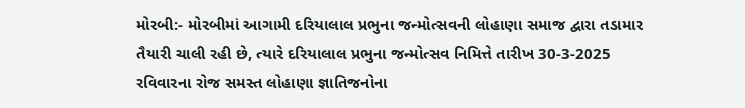મોરબી:- મોરબીમાં આગામી દરિયાલાલ પ્રભુના જન્મોત્સવની લોહાણા સમાજ દ્વારા તડામાર તૈયારી ચાલી રહી છે, ત્યારે દરિયાલાલ પ્રભુના જન્મોત્સવ નિમિત્તે તારીખ 30-3-2025 રવિવારના રોજ સમસ્ત લોહાણા જ્ઞાતિજનોના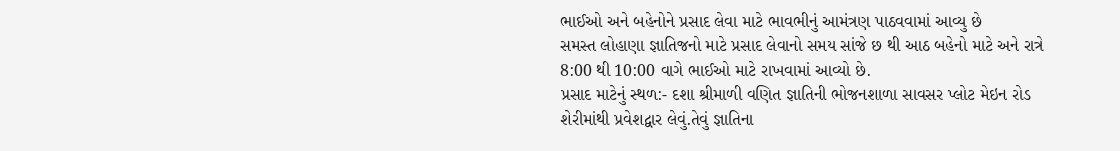ભાઈઓ અને બહેનોને પ્રસાદ લેવા માટે ભાવભીનું આમંત્રણ પાઠવવામાં આવ્યુ છે
સમસ્ત લોહાણા જ્ઞાતિજનો માટે પ્રસાદ લેવાનો સમય સાંજે છ થી આઠ બહેનો માટે અને રાત્રે 8:00 થી 10:00 વાગે ભાઈઓ માટે રાખવામાં આવ્યો છે.
પ્રસાદ માટેનું સ્થળ:- દશા શ્રીમાળી વણિત જ્ઞાતિની ભોજનશાળા સાવસર પ્લોટ મેઇન રોડ શેરીમાંથી પ્રવેશદ્વાર લેવું.તેવું જ્ઞાતિના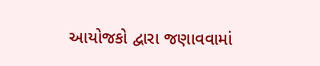આયોજકો દ્વારા જણાવવામાં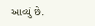આવ્યું છે.